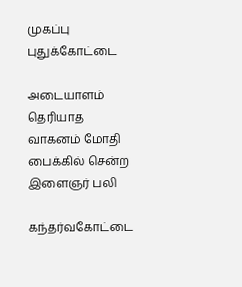முகப்பு
புதுக்கோட்டை

அடையாளம் தெரியாத வாகனம் மோதி பைக்கில் சென்ற இளைஞர் பலி

கந்தர்வகோட்டை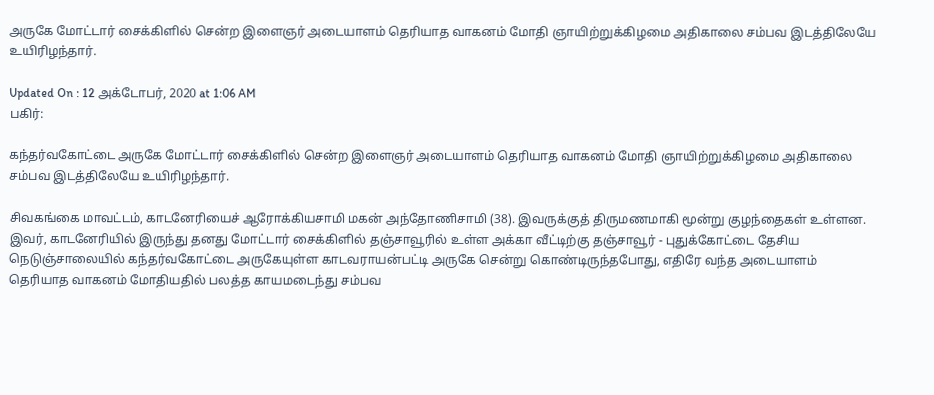அருகே மோட்டார் சைக்கிளில் சென்ற இளைஞர் அடையாளம் தெரியாத வாகனம் மோதி ஞாயிற்றுக்கிழமை அதிகாலை சம்பவ இடத்திலேயே உயிரிழந்தார்.

Updated On : 12 அக்டோபர், 2020 at 1:06 AM
பகிர்:

கந்தர்வகோட்டை அருகே மோட்டார் சைக்கிளில் சென்ற இளைஞர் அடையாளம் தெரியாத வாகனம் மோதி ஞாயிற்றுக்கிழமை அதிகாலை சம்பவ இடத்திலேயே உயிரிழந்தார்.

சிவகங்கை மாவட்டம், காடனேரியைச் ஆரோக்கியசாமி மகன் அந்தோணிசாமி (38). இவருக்குத் திருமணமாகி மூன்று குழந்தைகள் உள்ளன. இவர், காடனேரியில் இருந்து தனது மோட்டார் சைக்கிளில் தஞ்சாவூரில் உள்ள அக்கா வீட்டிற்கு தஞ்சாவூர் - புதுக்கோட்டை தேசிய நெடுஞ்சாலையில் கந்தர்வகோட்டை அருகேயுள்ள காடவராயன்பட்டி அருகே சென்று கொண்டிருந்தபோது, எதிரே வந்த அடையாளம் தெரியாத வாகனம் மோதியதில் பலத்த காயமடைந்து சம்பவ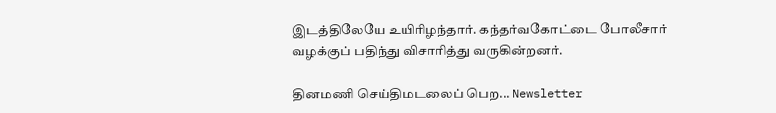இடத்திலேயே உயிரிழந்தார். கந்தர்வகோட்டை போலீசார் வழக்குப் பதிந்து விசாரித்து வருகின்றனர்.

தினமணி செய்திமடலைப் பெற... Newsletter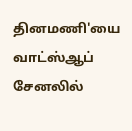தினமணி'யை வாட்ஸ்ஆப் சேனலில்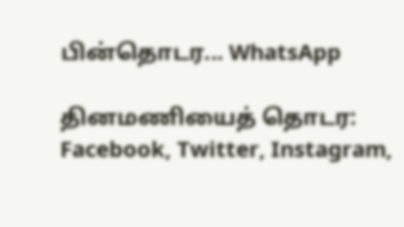பின்தொடர... WhatsApp

தினமணியைத் தொடர: Facebook, Twitter, Instagram,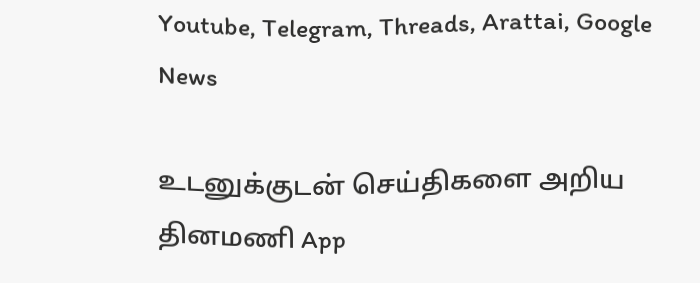Youtube, Telegram, Threads, Arattai, Google News

உடனுக்குடன் செய்திகளை அறிய தினமணி App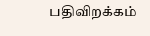பதிவிறக்கம்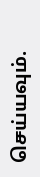செய்யவும்.